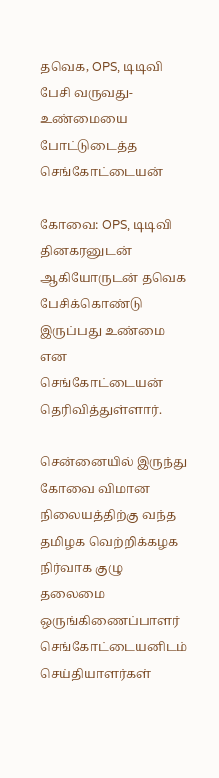தவெக, OPS, டிடிவி பேசி வருவது- உண்மையை போட்டுடைத்த செங்கோட்டையன்

கோவை: OPS, டிடிவி தினகரனுடன்
ஆகியோருடன் தவெக பேசிக்கொண்டு இருப்பது உண்மை என செங்கோட்டையன் தெரிவித்துள்ளார்.

சென்னையில் இருந்து கோவை விமான நிலையத்திற்கு வந்த தமிழக வெற்றிக்கழக நிர்வாக குழு தலைமை ஒருங்கிணைப்பாளர் செங்கோட்டையனிடம் செய்தியாளர்கள்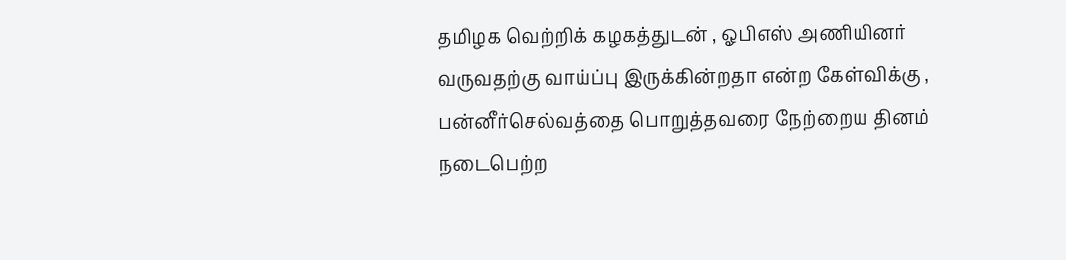தமிழக வெற்றிக் கழகத்துடன் , ஓபிஎஸ் அணியினர் வருவதற்கு வாய்ப்பு இருக்கின்றதா என்ற கேள்விக்கு , பன்னீர்செல்வத்தை பொறுத்தவரை நேற்றைய தினம் நடைபெற்ற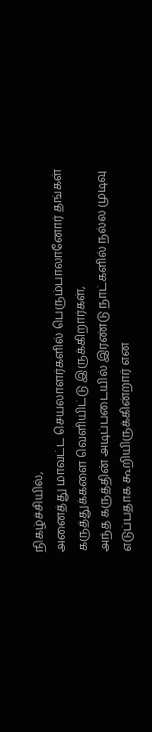நிகழ்ச்சியில்,
அனைத்து மாவட்ட செயலாளர்களில் பெரும்பாலானோர் தங்கள் கருத்துக்களை வெளியிட்டு இருக்கிறார்கள்,
அந்த கருத்தின் அடிப்படையில் இரண்டு நாட்களில் நல்ல முடிவு எடுப்பதாக கூறியிருக்கின்றார் என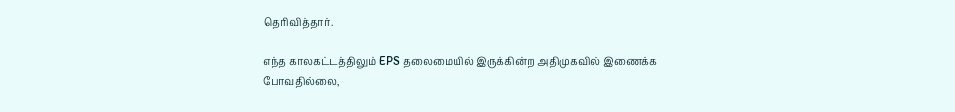தெரிவித்தார்.

எந்த காலகட்டத்திலும் EPS தலைமையில் இருக்கின்ற அதிமுகவில் இணைக்க போவதில்லை,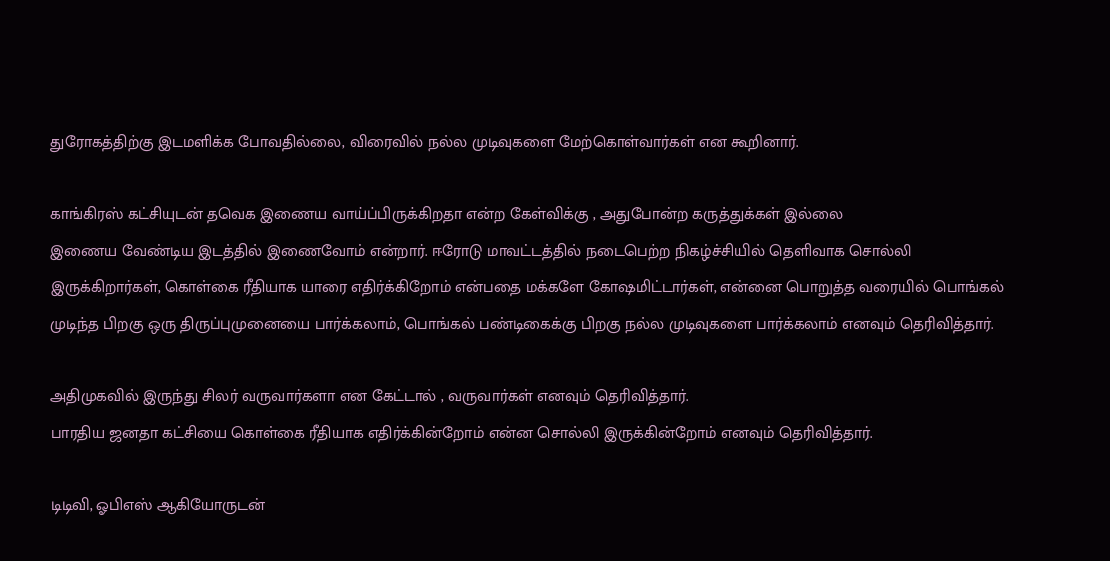துரோகத்திற்கு இடமளிக்க போவதில்லை, விரைவில் நல்ல முடிவுகளை மேற்கொள்வார்கள் என கூறினார்.

காங்கிரஸ் கட்சியுடன் தவெக இணைய வாய்ப்பிருக்கிறதா என்ற கேள்விக்கு , அதுபோன்ற கருத்துக்கள் இல்லை
இணைய வேண்டிய இடத்தில் இணைவோம் என்றார். ஈரோடு மாவட்டத்தில் நடைபெற்ற நிகழ்ச்சியில் தெளிவாக சொல்லி இருக்கிறார்கள், கொள்கை ரீதியாக யாரை எதிர்க்கிறோம் என்பதை மக்களே கோஷமிட்டார்கள், என்னை பொறுத்த வரையில் பொங்கல் முடிந்த பிறகு ஒரு திருப்புமுனையை பார்க்கலாம், பொங்கல் பண்டிகைக்கு பிறகு நல்ல முடிவுகளை பார்க்கலாம் எனவும் தெரிவித்தார்.

அதிமுகவில் இருந்து சிலர் வருவார்களா என கேட்டால் , வருவார்கள் எனவும் தெரிவித்தார்.
பாரதிய ஜனதா கட்சியை கொள்கை ரீதியாக எதிர்க்கின்றோம் என்ன சொல்லி இருக்கின்றோம் எனவும் தெரிவித்தார்.

டிடிவி, ஓபிஎஸ் ஆகியோருடன்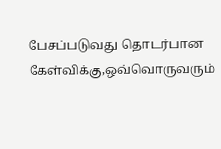பேசப்படுவது தொடர்பான கேள்விக்கு,ஒவ்வொருவரும்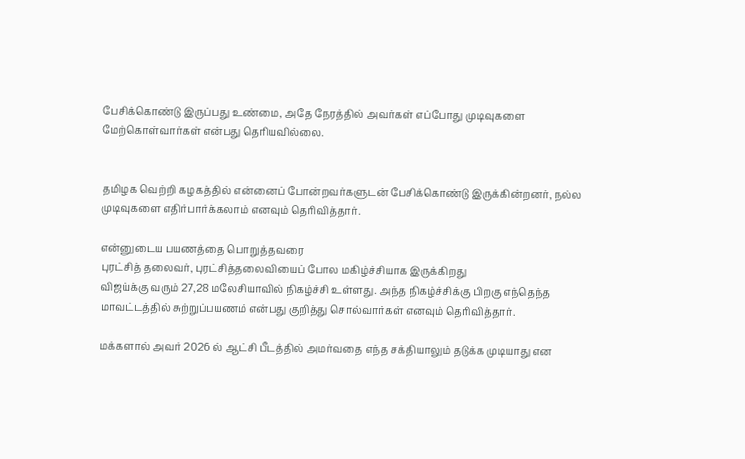பேசிக்கொண்டு இருப்பது உண்மை, அதே நேரத்தில் அவர்கள் எப்போது முடிவுகளை மேற்கொள்வார்கள் என்பது தெரியவில்லை.


தமிழக வெற்றி கழகத்தில் என்னைப் போன்றவர்களுடன் பேசிக்கொண்டு இருக்கின்றனர், நல்ல முடிவுகளை எதிர்பார்க்கலாம் எனவும் தெரிவித்தார்.

என்னுடைய பயணத்தை பொறுத்தவரை
புரட்சித் தலைவர், புரட்சித்தலைவியைப் போல மகிழ்ச்சியாக இருக்கிறது
விஜய்க்கு வரும் 27,28 மலேசியாவில் நிகழ்ச்சி உள்ளது. அந்த நிகழ்ச்சிக்கு பிறகு எந்தெந்த மாவட்டத்தில் சுற்றுப்பயணம் என்பது குறித்து சொல்வார்கள் எனவும் தெரிவித்தார்.

மக்களால் அவர் 2026 ல் ஆட்சி பீடத்தில் அமர்வதை எந்த சக்தியாலும் தடுக்க முடியாது என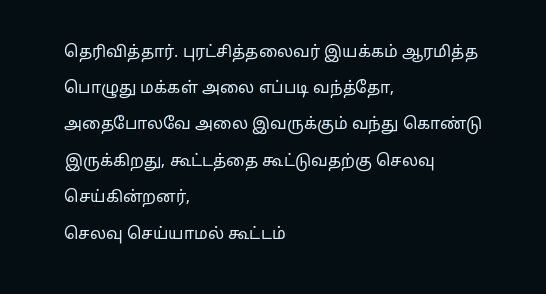தெரிவித்தார். புரட்சித்தலைவர் இயக்கம் ஆரமித்த பொழுது மக்கள் அலை எப்படி வந்த்தோ, அதைபோலவே அலை இவருக்கும் வந்து கொண்டு இருக்கிறது, கூட்டத்தை கூட்டுவதற்கு செலவு செய்கின்றனர்,
செலவு செய்யாமல் கூட்டம்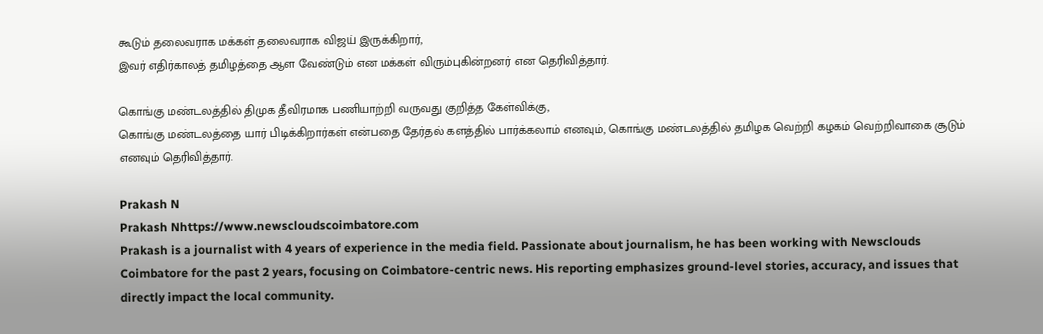கூடும் தலைவராக மக்கள் தலைவராக விஜய் இருக்கிறார்,
இவர் எதிர்காலத் தமிழத்தை ஆள வேண்டும் என மக்கள் விரும்புகின்றனர் என தெரிவித்தார்.

கொங்கு மண்டலத்தில் திமுக தீவிரமாக பணியாற்றி வருவது குறித்த கேள்விக்கு,
கொங்கு மண்டலத்தை யார் பிடிக்கிறார்கள் என்பதை தேர்தல் களத்தில் பார்க்கலாம் எனவும், கொங்கு மண்டலத்தில் தமிழக வெற்றி கழகம் வெற்றிவாகை சூடும் எனவும் தெரிவித்தார்.

Prakash N
Prakash Nhttps://www.newscloudscoimbatore.com
Prakash is a journalist with 4 years of experience in the media field. Passionate about journalism, he has been working with Newsclouds Coimbatore for the past 2 years, focusing on Coimbatore-centric news. His reporting emphasizes ground-level stories, accuracy, and issues that directly impact the local community.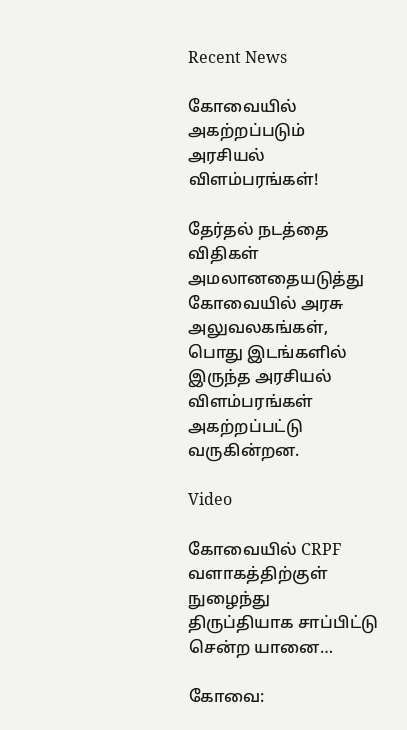Recent News

கோவையில் அகற்றப்படும் அரசியல் விளம்பரங்கள்!

தேர்தல் நடத்தை விதிகள் அமலானதையடுத்து கோவையில் அரசு அலுவலகங்கள், பொது இடங்களில் இருந்த அரசியல் விளம்பரங்கள் அகற்றப்பட்டு வருகின்றன.

Video

கோவையில் CRPF வளாகத்திற்குள் நுழைந்து திருப்தியாக சாப்பிட்டு சென்ற யானை…

கோவை: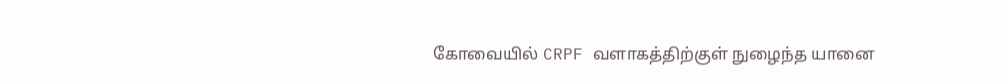கோவையில் CRPF வளாகத்திற்குள் நுழைந்த யானை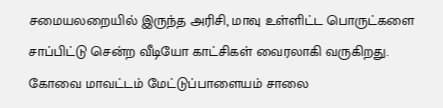சமையலறையில் இருந்த அரிசி, மாவு உள்ளிட்ட பொருட்களை சாப்பிட்டு சென்ற வீடியோ காட்சிகள் வைரலாகி வருகிறது. கோவை மாவட்டம் மேட்டுப்பாளையம் சாலை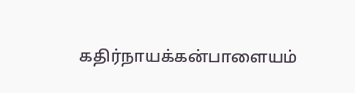கதிர்நாயக்கன்பாளையம்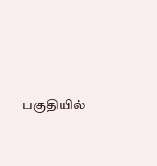பகுதியில்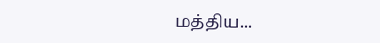மத்திய...